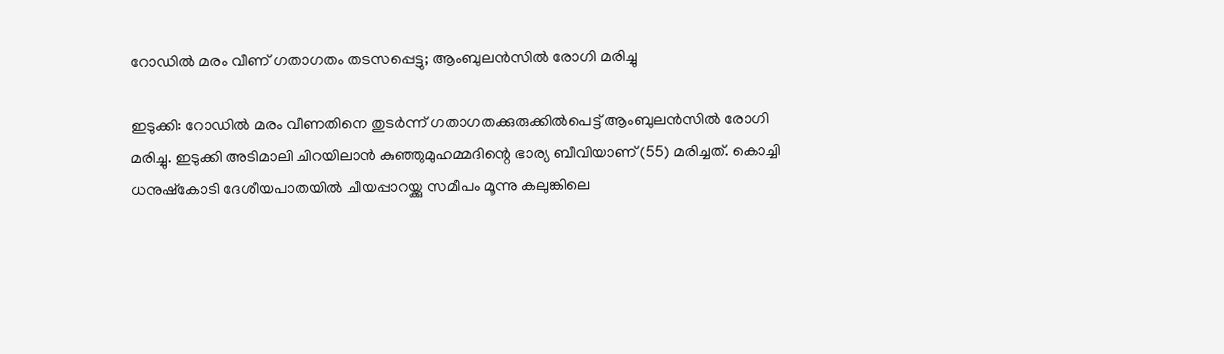റോഡില്‍ മരം വീണ് ഗതാഗതം തടസപ്പെട്ടു; ആംബുലന്‍സില്‍ രോഗി മരിച്ചു

ഇടുക്കി: റോഡില്‍ മരം വീണതിനെ തുടര്‍ന്ന് ഗതാഗതക്കുരുക്കില്‍പെട്ട് ആംബുലന്‍സില്‍ രോഗി മരിച്ചു. ഇടുക്കി അടിമാലി ചിറയിലാന്‍ കുഞ്ഞുമുഹമ്മദിന്റെ ഭാര്യ ബീവിയാണ് (55) മരിച്ചത്. കൊച്ചി ധനുഷ്‌കോടി ദേശീയപാതയില്‍ ചീയപ്പാറയ്ക്കു സമീപം മൂന്നു കലുങ്കിലെ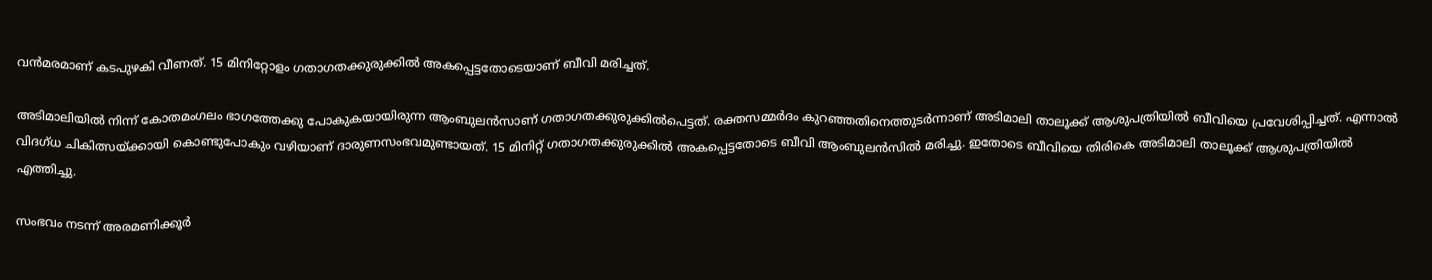വന്‍മരമാണ് കടപുഴകി വീണത്. 15 മിനിറ്റോളം ഗതാഗതക്കുരുക്കില്‍ അകപ്പെട്ടതോടെയാണ് ബീവി മരിച്ചത്.

അടിമാലിയില്‍ നിന്ന് കോതമംഗലം ഭാഗത്തേക്കു പോകുകയായിരുന്ന ആംബുലന്‍സാണ് ഗതാഗതക്കുരുക്കില്‍പെട്ടത്. രക്തസമ്മര്‍ദം കുറഞ്ഞതിനെത്തുടര്‍ന്നാണ് അടിമാലി താലൂക്ക് ആശുപത്രിയില്‍ ബീവിയെ പ്രവേശിപ്പിച്ചത്. എന്നാല്‍ വിദഗ്ധ ചികിത്സയ്ക്കായി കൊണ്ടുപോകും വഴിയാണ് ദാരുണസംഭവമുണ്ടായത്. 15 മിനിറ്റ് ഗതാഗതക്കുരുക്കില്‍ അകപ്പെട്ടതോടെ ബീവി ആംബുലന്‍സില്‍ മരിച്ചു. ഇതോടെ ബീവിയെ തിരികെ അടിമാലി താലൂക്ക് ആശുപത്രിയില്‍ എത്തിച്ചു.

സംഭവം നടന്ന് അരമണിക്കൂര്‍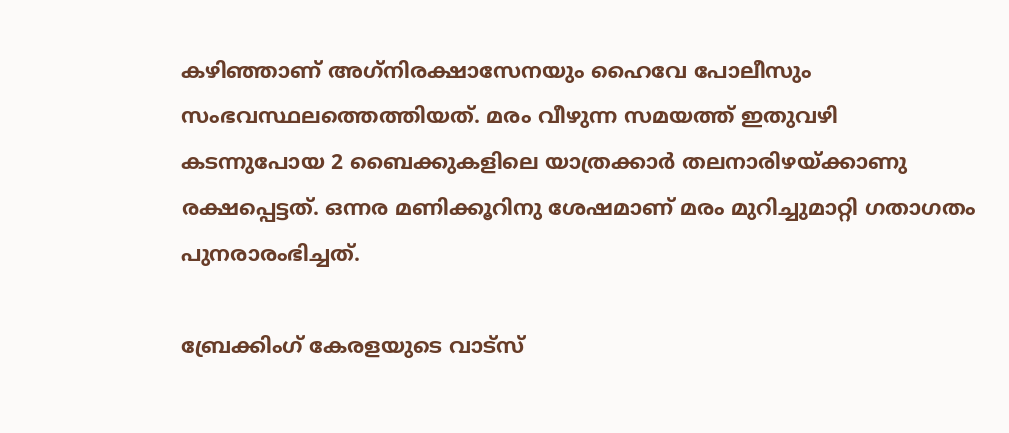കഴിഞ്ഞാണ് അഗ്‌നിരക്ഷാസേനയും ഹൈവേ പോലീസും സംഭവസ്ഥലത്തെത്തിയത്. മരം വീഴുന്ന സമയത്ത് ഇതുവഴി കടന്നുപോയ 2 ബൈക്കുകളിലെ യാത്രക്കാര്‍ തലനാരിഴയ്ക്കാണു രക്ഷപ്പെട്ടത്. ഒന്നര മണിക്കൂറിനു ശേഷമാണ് മരം മുറിച്ചുമാറ്റി ഗതാഗതം പുനരാരംഭിച്ചത്.

ബ്രേക്കിംഗ് കേരളയുടെ വാട്സ്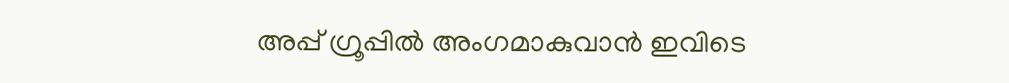അപ്പ് ഗ്രൂപ്പിൽ അംഗമാകുവാൻ ഇവിടെ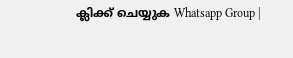ക്ലിക്ക് ചെയ്യുക Whatsapp Group |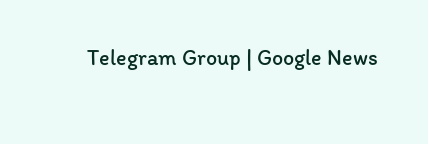Telegram Group | Google News